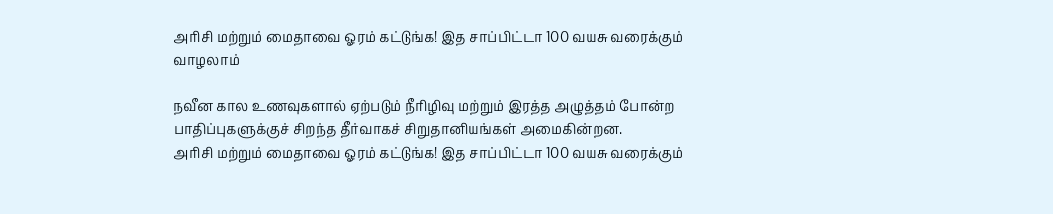அரிசி மற்றும் மைதாவை ஓரம் கட்டுங்க! இத சாப்பிட்டா 100 வயசு வரைக்கும் வாழலாம்

நவீன கால உணவுகளால் ஏற்படும் நீரிழிவு மற்றும் இரத்த அழுத்தம் போன்ற பாதிப்புகளுக்குச் சிறந்த தீர்வாகச் சிறுதானியங்கள் அமைகின்றன.
அரிசி மற்றும் மைதாவை ஓரம் கட்டுங்க! இத சாப்பிட்டா 100 வயசு வரைக்கும்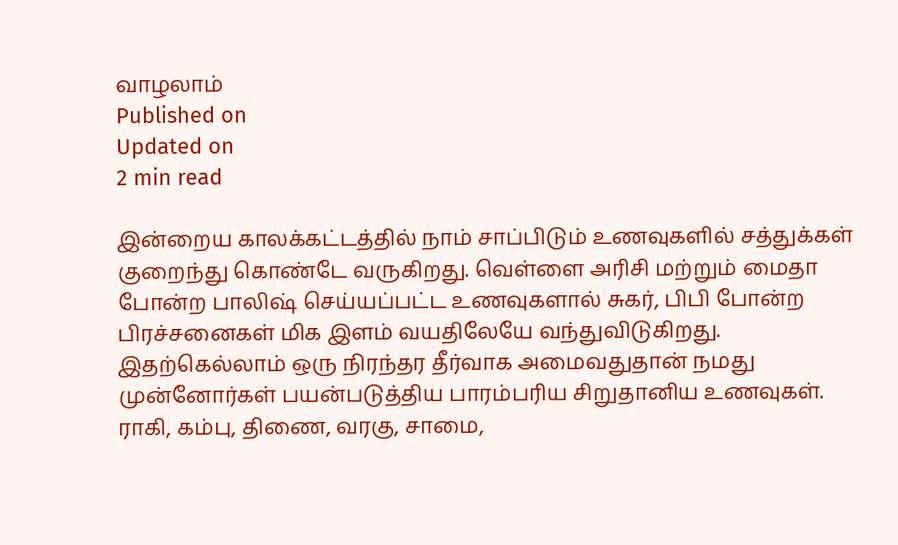வாழலாம்
Published on
Updated on
2 min read

இன்றைய காலக்கட்டத்தில் நாம் சாப்பிடும் உணவுகளில் சத்துக்கள் குறைந்து கொண்டே வருகிறது. வெள்ளை அரிசி மற்றும் மைதா போன்ற பாலிஷ் செய்யப்பட்ட உணவுகளால் சுகர், பிபி போன்ற பிரச்சனைகள் மிக இளம் வயதிலேயே வந்துவிடுகிறது. இதற்கெல்லாம் ஒரு நிரந்தர தீர்வாக அமைவதுதான் நமது முன்னோர்கள் பயன்படுத்திய பாரம்பரிய சிறுதானிய உணவுகள். ராகி, கம்பு, திணை, வரகு, சாமை,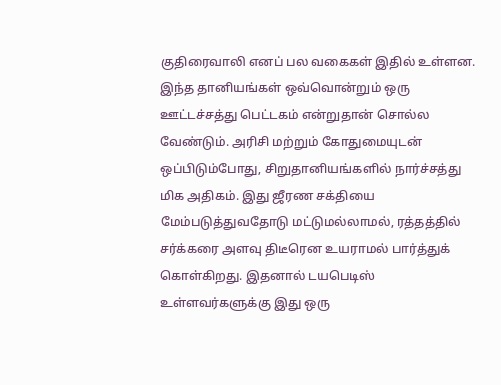குதிரைவாலி எனப் பல வகைகள் இதில் உள்ளன. இந்த தானியங்கள் ஒவ்வொன்றும் ஒரு ஊட்டச்சத்து பெட்டகம் என்றுதான் சொல்ல வேண்டும். அரிசி மற்றும் கோதுமையுடன் ஒப்பிடும்போது, சிறுதானியங்களில் நார்ச்சத்து மிக அதிகம். இது ஜீரண சக்தியை மேம்படுத்துவதோடு மட்டுமல்லாமல், ரத்தத்தில் சர்க்கரை அளவு திடீரென உயராமல் பார்த்துக் கொள்கிறது. இதனால் டயபெடிஸ் உள்ளவர்களுக்கு இது ஒரு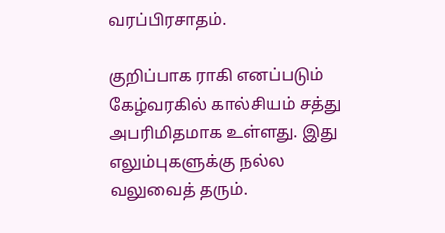வரப்பிரசாதம்.

குறிப்பாக ராகி எனப்படும் கேழ்வரகில் கால்சியம் சத்து அபரிமிதமாக உள்ளது. இது எலும்புகளுக்கு நல்ல வலுவைத் தரும்.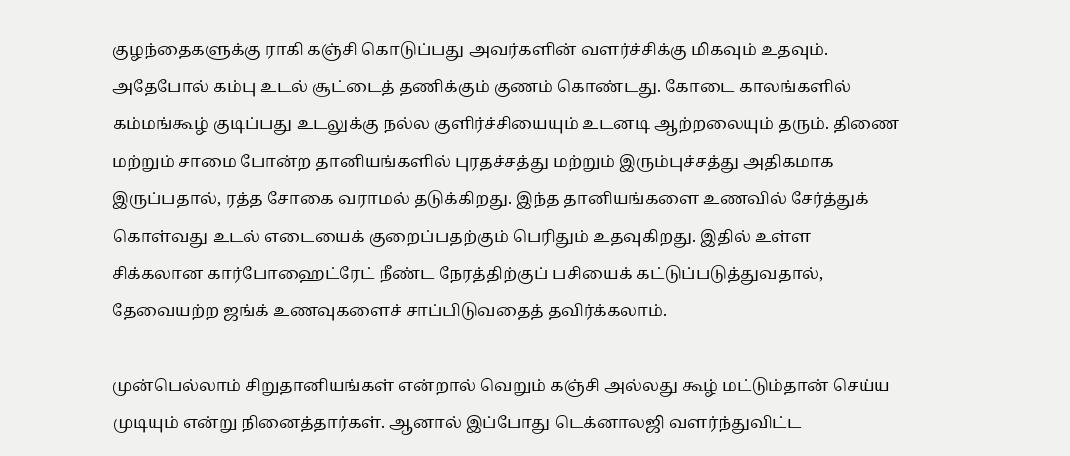குழந்தைகளுக்கு ராகி கஞ்சி கொடுப்பது அவர்களின் வளர்ச்சிக்கு மிகவும் உதவும். அதேபோல் கம்பு உடல் சூட்டைத் தணிக்கும் குணம் கொண்டது. கோடை காலங்களில் கம்மங்கூழ் குடிப்பது உடலுக்கு நல்ல குளிர்ச்சியையும் உடனடி ஆற்றலையும் தரும். திணை மற்றும் சாமை போன்ற தானியங்களில் புரதச்சத்து மற்றும் இரும்புச்சத்து அதிகமாக இருப்பதால், ரத்த சோகை வராமல் தடுக்கிறது. இந்த தானியங்களை உணவில் சேர்த்துக் கொள்வது உடல் எடையைக் குறைப்பதற்கும் பெரிதும் உதவுகிறது. இதில் உள்ள சிக்கலான கார்போஹைட்ரேட் நீண்ட நேரத்திற்குப் பசியைக் கட்டுப்படுத்துவதால், தேவையற்ற ஜங்க் உணவுகளைச் சாப்பிடுவதைத் தவிர்க்கலாம்.

முன்பெல்லாம் சிறுதானியங்கள் என்றால் வெறும் கஞ்சி அல்லது கூழ் மட்டும்தான் செய்ய முடியும் என்று நினைத்தார்கள். ஆனால் இப்போது டெக்னாலஜி வளர்ந்துவிட்ட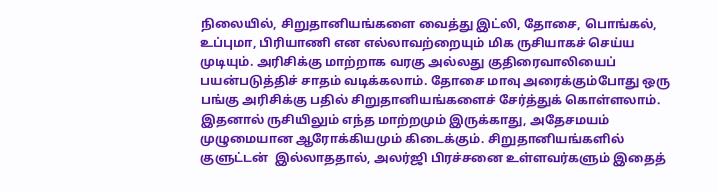நிலையில், சிறுதானியங்களை வைத்து இட்லி, தோசை, பொங்கல், உப்புமா, பிரியாணி என எல்லாவற்றையும் மிக ருசியாகச் செய்ய முடியும். அரிசிக்கு மாற்றாக வரகு அல்லது குதிரைவாலியைப் பயன்படுத்திச் சாதம் வடிக்கலாம். தோசை மாவு அரைக்கும்போது ஒரு பங்கு அரிசிக்கு பதில் சிறுதானியங்களைச் சேர்த்துக் கொள்ளலாம். இதனால் ருசியிலும் எந்த மாற்றமும் இருக்காது, அதேசமயம் முழுமையான ஆரோக்கியமும் கிடைக்கும். சிறுதானியங்களில் குளுட்டன்  இல்லாததால், அலர்ஜி பிரச்சனை உள்ளவர்களும் இதைத்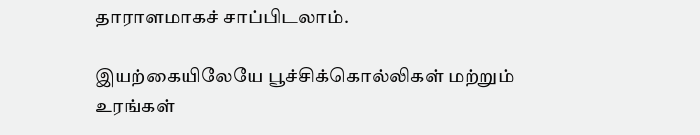தாராளமாகச் சாப்பிடலாம்.

இயற்கையிலேயே பூச்சிக்கொல்லிகள் மற்றும் உரங்கள்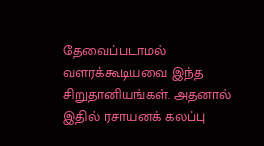தேவைப்படாமல் வளரக்கூடியவை இந்த சிறுதானியங்கள். அதனால் இதில் ரசாயனக் கலப்பு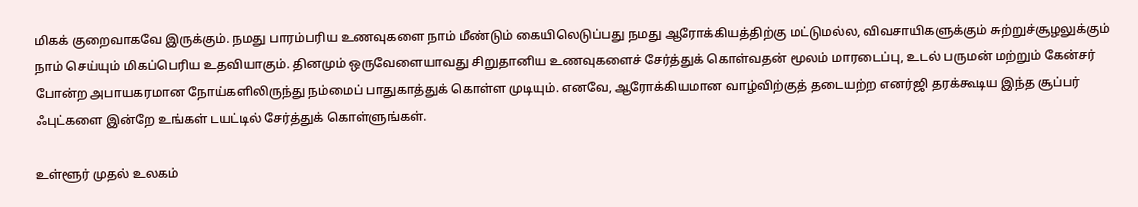மிகக் குறைவாகவே இருக்கும். நமது பாரம்பரிய உணவுகளை நாம் மீண்டும் கையிலெடுப்பது நமது ஆரோக்கியத்திற்கு மட்டுமல்ல, விவசாயிகளுக்கும் சுற்றுச்சூழலுக்கும் நாம் செய்யும் மிகப்பெரிய உதவியாகும். தினமும் ஒருவேளையாவது சிறுதானிய உணவுகளைச் சேர்த்துக் கொள்வதன் மூலம் மாரடைப்பு, உடல் பருமன் மற்றும் கேன்சர் போன்ற அபாயகரமான நோய்களிலிருந்து நம்மைப் பாதுகாத்துக் கொள்ள முடியும். எனவே, ஆரோக்கியமான வாழ்விற்குத் தடையற்ற எனர்ஜி தரக்கூடிய இந்த சூப்பர் ஃபுட்களை இன்றே உங்கள் டயட்டில் சேர்த்துக் கொள்ளுங்கள்.

உள்ளூர் முதல் உலகம்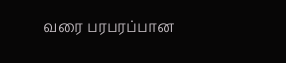வரை பரபரப்பான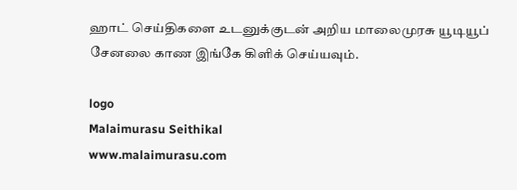ஹாட் செய்திகளை உடனுக்குடன் அறிய மாலைமுரசு யூடியூப் சேனலை காண இங்கே கிளிக் செய்யவும்.

logo
Malaimurasu Seithikal
www.malaimurasu.com